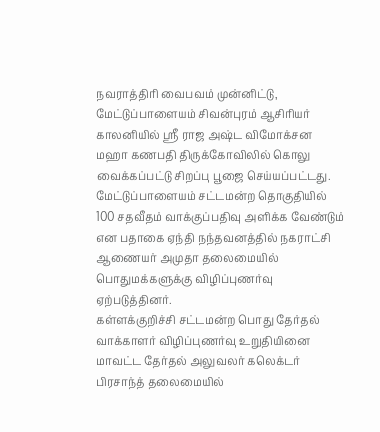நவராத்திரி வைபவம் முன்னிட்டு, மேட்டுப்பாளையம் சிவன்புரம் ஆசிரியர் காலனியில் ஸ்ரீ ராஜ அஷ்ட விமோக்சன மஹா கணபதி திருக்கோவிலில் கொலு வைக்கப்பட்டு சிறப்பு பூஜை செய்யப்பட்டது.
மேட்டுப்பாளையம் சட்டமன்ற தொகுதியில் 100 சதவீதம் வாக்குப்பதிவு அளிக்க வேண்டும் என பதாகை ஏந்தி நந்தவனத்தில் நகராட்சி ஆணையர் அமுதா தலைமையில் பொதுமக்களுக்கு விழிப்புணர்வு ஏற்படுத்தினர்.
கள்ளக்குறிச்சி சட்டமன்ற பொது தேர்தல் வாக்காளர் விழிப்புணர்வு உறுதியினை மாவட்ட தேர்தல் அலுவலர் கலெக்டர் பிரசாந்த் தலைமையில்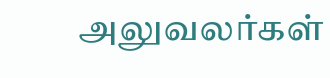அலுவலர்கள்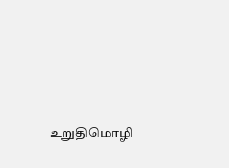உறுதிமொழி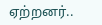ஏற்றனர்..